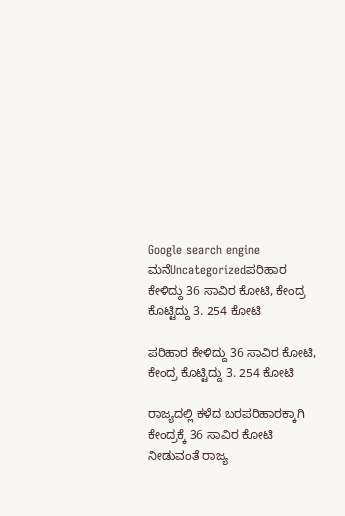Google search engine
ಮನೆUncategorizedಪರಿಹಾರ ಕೇಳಿದ್ದು 36 ಸಾವಿರ ಕೋಟಿ, ಕೇಂದ್ರ ಕೊಟ್ಟಿದ್ದು 3. 254 ಕೋಟಿ

ಪರಿಹಾರ ಕೇಳಿದ್ದು 36 ಸಾವಿರ ಕೋಟಿ, ಕೇಂದ್ರ ಕೊಟ್ಟಿದ್ದು 3. 254 ಕೋಟಿ

ರಾಜ್ಯದಲ್ಲಿ ಕಳೆದ ಬರಪರಿಹಾರಕ್ಕಾಗಿ ಕೇಂದ್ರಕ್ಕೆ 36 ಸಾವಿರ ಕೋಟಿ ನೀಡುವಂತೆ ರಾಜ್ಯ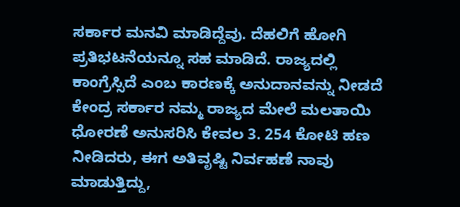ಸರ್ಕಾರ ಮನವಿ ಮಾಡಿದ್ದೆವು. ದೆಹಲಿಗೆ ಹೋಗಿ ಪ್ರತಿಭಟನೆಯನ್ನೂ ಸಹ ಮಾಡಿದೆ. ರಾಜ್ಯದಲ್ಲಿ ಕಾಂಗ್ರೆಸ್ಸಿದೆ ಎಂಬ ಕಾರಣಕ್ಕೆ ಅನುದಾನವನ್ನು ನೀಡದೆ ಕೇಂದ್ರ ಸರ್ಕಾರ ನಮ್ಮ ರಾಜ್ಯದ ಮೇಲೆ ಮಲತಾಯಿ ಧೋರಣೆ ಅನುಸರಿಸಿ ಕೇವಲ 3. 254 ಕೋಟಿ ಹಣ ನೀಡಿದರು, ಈಗ ಅತಿವೃಷ್ಟಿ ನಿರ್ವಹಣೆ ನಾವು ಮಾಡುತ್ತಿದ್ದು,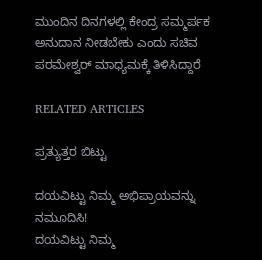ಮುಂದಿನ ದಿನಗಳಲ್ಲಿ ಕೇಂದ್ರ ಸಮ್ಮರ್ಪಕ ಅನುದಾನ ನೀಡಬೇಕು ಎಂದು ಸಚಿವ ಪರಮೇಶ್ವರ್ ಮಾಧ್ಯಮಕ್ಕೆ ತಿಳಿಸಿದ್ದಾರೆ

RELATED ARTICLES

ಪ್ರತ್ಯುತ್ತರ ಬಿಟ್ಟು

ದಯವಿಟ್ಟು ನಿಮ್ಮ ಅಭಿಪ್ರಾಯವನ್ನು ನಮೂದಿಸಿ!
ದಯವಿಟ್ಟು ನಿಮ್ಮ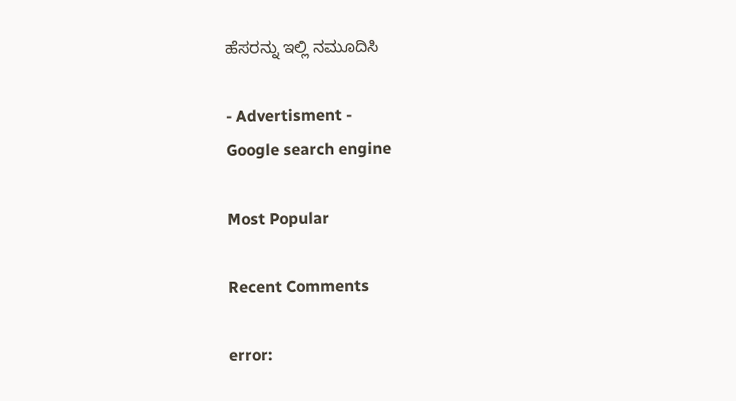ಹೆಸರನ್ನು ಇಲ್ಲಿ ನಮೂದಿಸಿ

- Advertisment -
Google search engine

Most Popular

Recent Comments

error: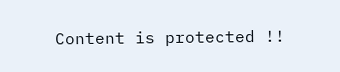Content is protected !!